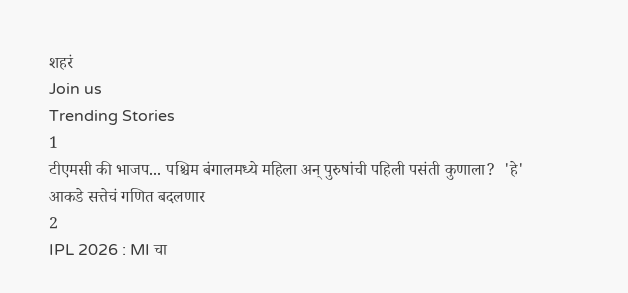शहरं
Join us
Trending Stories
1
टीएमसी की भाजप... पश्चिम बंगालमध्ये महिला अन् पुरुषांची पहिली पसंती कुणाला?  'हे' आकडे सत्तेचं गणित बदलणार
2
IPL 2026 : MI चा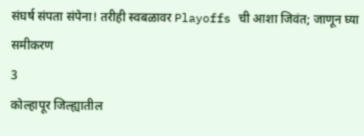संघर्ष संपता संपेना! तरीही स्वबळावर Playoffs ची आशा जिवंत; जाणून घ्या समीकरण
3
कोल्हापूर जिल्ह्यातील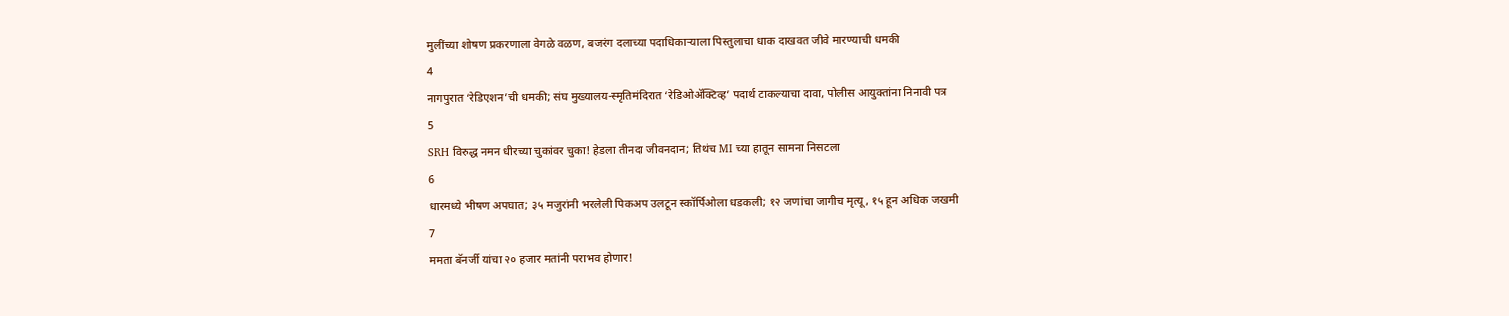मुलींच्या शोषण प्रकरणाला वेगळे वळण, बजरंग दलाच्या पदाधिकाऱ्याला पिस्तुलाचा धाक दाखवत जीवे मारण्याची धमकी
4
नागपुरात ‘रेडिएशन’ची धमकी; संघ मुख्यालय-स्मृतिमंदिरात ‘रेडिओॲक्टिव्ह’ पदार्थ टाकल्याचा दावा, पोलीस आयुक्तांना निनावी पत्र
5
SRH विरुद्ध नमन धीरच्या चुकांवर चुका! हेडला तीनदा जीवनदान; तिथंच MI च्या हातून सामना निसटला
6
धारमध्ये भीषण अपघात; ३५ मजुरांनी भरलेली पिकअप उलटून स्कॉर्पिओला धडकली; १२ जणांचा जागीच मृत्यू, १५ हून अधिक जखमी
7
ममता बॅनर्जी यांचा २० हजार मतांनी पराभव होणार!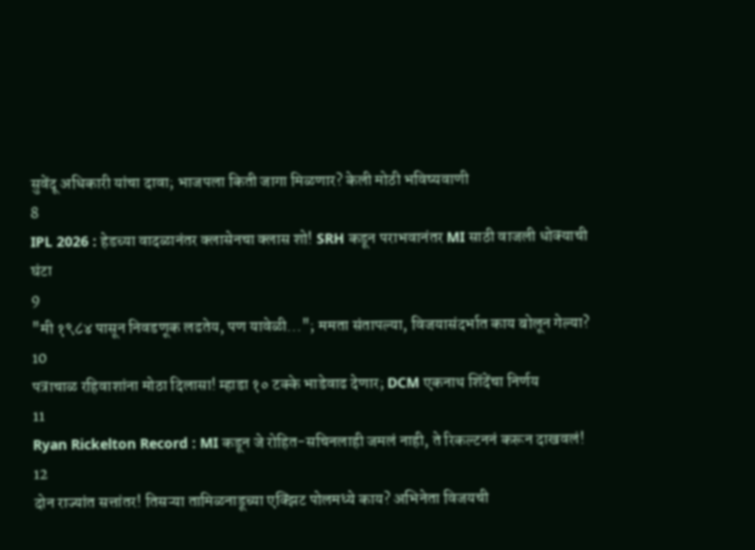सुवेंदू अधिकारी यांचा दावा; भाजपला किती जागा मिळणार? केली मोठी भविष्यवाणी
8
IPL 2026 : हेडच्या वादळानंतर क्लासेनचा क्लास शो! SRH कडून पराभवानंतर MI साठी वाजली धोक्याची घंटा
9
"मी १९८४ पासून निवडणूक लढतेय, पण यावेळी..."; ममता संतापल्या, विजयासंदर्भात काय बोलून गेल्या?
10
पत्राचाळ रहिवाशांना मोठा दिलासा! म्हाडा १० टक्के भाडेवाढ देणार; DCM एकनाथ शिंदेंचा निर्णय
11
Ryan Rickelton Record : MI कडून जे रोहित-सचिनलाही जमलं नाही, ते रिकल्टननं करून दाखवलं!
12
दोन राज्यांत सत्तांतर! तिसऱ्या तामिळनाडूच्या एक्झिट पोलमध्ये काय? अभिनेता विजयची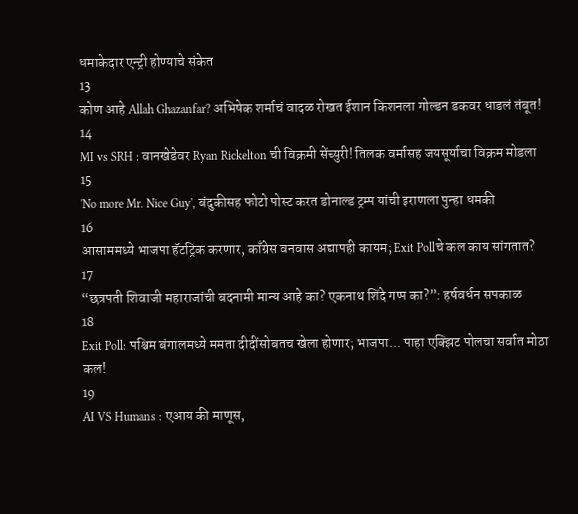धमाकेदार एन्ट्री होण्याचे संकेत
13
कोण आहे Allah Ghazanfar? अभिषेक शर्माचं वादळ रोखत ईशान किशनला गोल्डन डकवर धाडलं तंबूत!
14
MI vs SRH : वानखेडेवर Ryan Rickelton ची विक्रमी सेंच्युरी! तिलक वर्मासह जयसूर्याचा विक्रम मोडला
15
'No more Mr. Nice Guy', बंदुकीसह फोटो पोस्ट करत डोनाल्ड ट्रम्प यांची इराणला पुन्हा धमकी
16
आसाममध्ये भाजपा हॅटट्रिक करणार, काँग्रेस वनवास अद्यापही कायम; Exit Pollचे कल काय सांगतात?
17
“छत्रपती शिवाजी महाराजांची बदनामी मान्य आहे का? एकनाथ शिंदे गप्प का?”: हर्षवर्धन सपकाळ
18
Exit Poll: पश्चिम बंगालमध्ये ममता दीदींसोबतच खेला होणार; भाजपा... पाहा एक्झिट पोलचा सर्वात मोठा कल!
19
AI VS Humans : एआय की माणूस,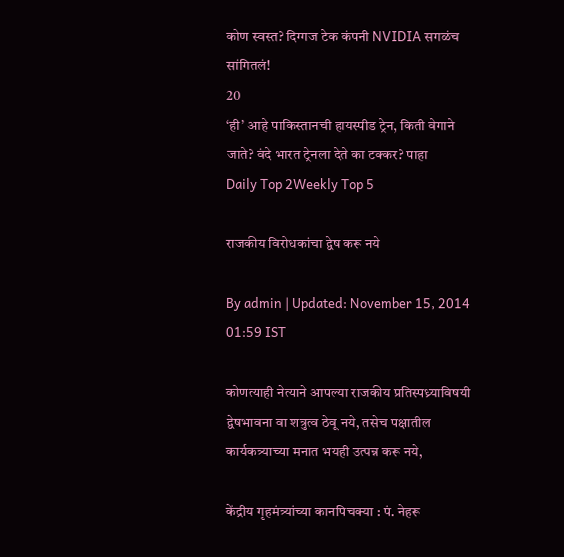कोण स्वस्त? दिग्गज टेक कंपनी NVIDIA सगळंच सांगितलं!
20
‘ही’ आहे पाकिस्तानची हायस्पीड ट्रेन, किती वेगाने जाते? वंदे भारत ट्रेनला देते का टक्कर? पाहा
Daily Top 2Weekly Top 5

राजकीय विरोधकांचा द्वेष करू नये

By admin | Updated: November 15, 2014 01:59 IST

कोणत्याही नेत्याने आपल्या राजकीय प्रतिस्पध्र्याविषयी द्वेषभावना वा शत्रुत्व ठेवू नये, तसेच पक्षातील कार्यकत्र्याच्या मनात भयही उत्पन्न करू नये,

केंद्रीय गृहमंत्र्यांच्या कानपिचक्या : पं. नेहरू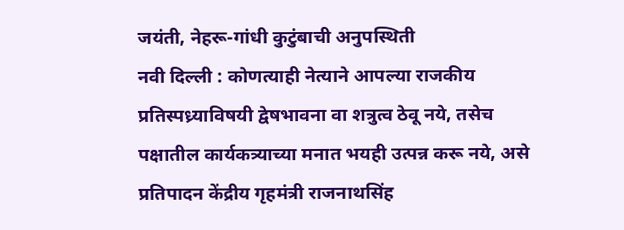जयंती, नेहरू-गांधी कुटुंबाची अनुपस्थिती
नवी दिल्ली : कोणत्याही नेत्याने आपल्या राजकीय प्रतिस्पध्र्याविषयी द्वेषभावना वा शत्रुत्व ठेवू नये, तसेच पक्षातील कार्यकत्र्याच्या मनात भयही उत्पन्न करू नये, असे प्रतिपादन केंद्रीय गृहमंत्री राजनाथसिंह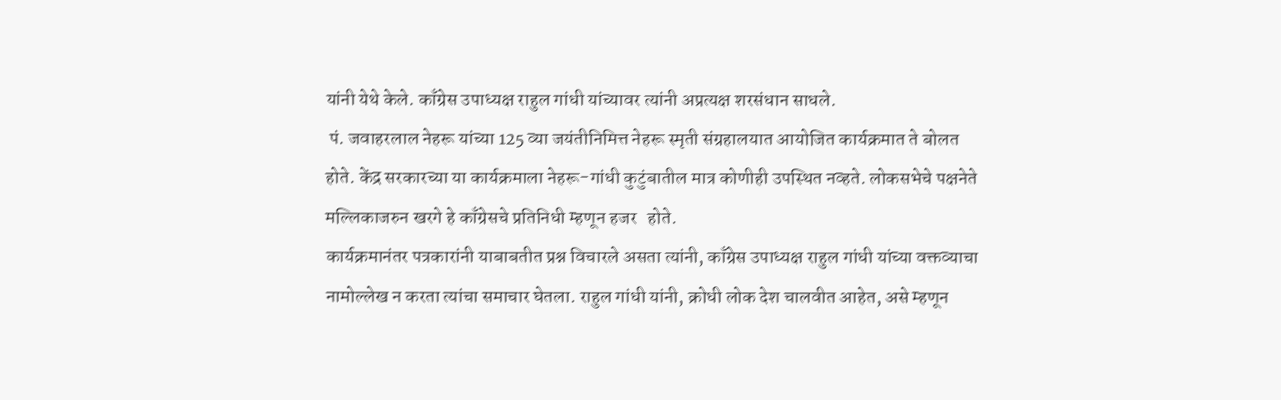यांनी येथे केले. काँग्रेस उपाध्यक्ष राहुल गांधी यांच्यावर त्यांनी अप्रत्यक्ष शरसंधान साधले.
 पं. जवाहरलाल नेहरू यांच्या 125 व्या जयंतीनिमित्त नेहरू स्मृती संग्रहालयात आयोजित कार्यक्रमात ते बोलत होते. केंद्र सरकारच्या या कार्यक्रमाला नेहरू-गांधी कुटुंबातील मात्र कोणीही उपस्थित नव्हते. लोकसभेचे पक्षनेते मल्लिकाजरुन खरगे हे काँग्रेसचे प्रतिनिधी म्हणून हजर   होते.
कार्यक्रमानंतर पत्रकारांनी याबाबतीत प्रश्न विचारले असता त्यांनी, काँग्रेस उपाध्यक्ष राहुल गांधी यांच्या वक्तव्याचा नामोल्लेख न करता त्यांचा समाचार घेतला. राहुल गांधी यांनी, क्रोधी लोक देश चालवीत आहेत, असे म्हणून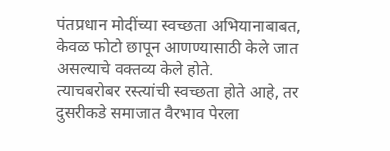पंतप्रधान मोदींच्या स्वच्छता अभियानाबाबत, केवळ फोटो छापून आणण्यासाठी केले जात असल्याचे वक्तव्य केले होते.
त्याचबरोबर रस्त्यांची स्वच्छता होते आहे, तर दुसरीकडे समाजात वैरभाव पेरला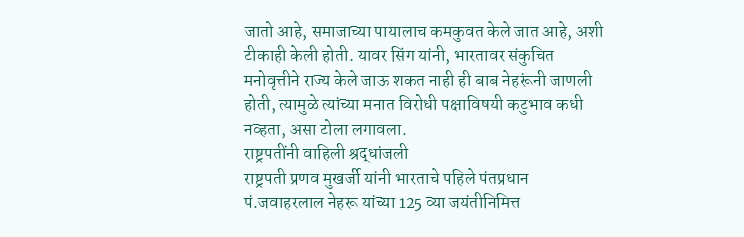जातो आहे, समाजाच्या पायालाच कमकुवत केले जात आहे, अशी टीकाही केली होती. यावर सिंग यांनी, भारतावर संकुचित मनोवृत्तीने राज्य केले जाऊ शकत नाही ही बाब नेहरूंनी जाणली होती, त्यामुळे त्यांच्या मनात विरोधी पक्षाविषयी कटुभाव कधी नव्हता, असा टोला लगावला.
राष्ट्रपतींनी वाहिली श्रद्धांजली
राष्ट्रपती प्रणव मुखर्जी यांनी भारताचे पहिले पंतप्रधान पं.जवाहरलाल नेहरू यांच्या 125 व्या जयंतीनिमित्त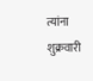त्यांना शुक्रवारी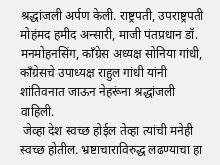श्रद्धांजली अर्पण केली. राष्ट्रपती, उपराष्ट्रपती मोहंमद हमीद अन्सारी, माजी पंतप्रधान डॉ. मनमोहनसिंग, काँग्रेस अध्यक्ष सोनिया गांधी, काँग्रेसचे उपाध्यक्ष राहुल गांधी यांनी शांतिवनात जाऊन नेहरूंना श्रद्धांजली वाहिली.
 जेव्हा देश स्वच्छ होईल तेव्हा त्यांची मनेही स्वच्छ होतील. भ्रष्टाचाराविरुद्ध लढण्याचा हा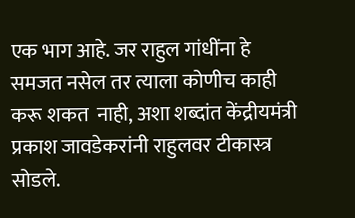एक भाग आहे. जर राहुल गांधींना हे समजत नसेल तर त्याला कोणीच काही करू शकत  नाही, अशा शब्दांत केंद्रीयमंत्री    प्रकाश जावडेकरांनी राहुलवर टीकास्त्र सोडले.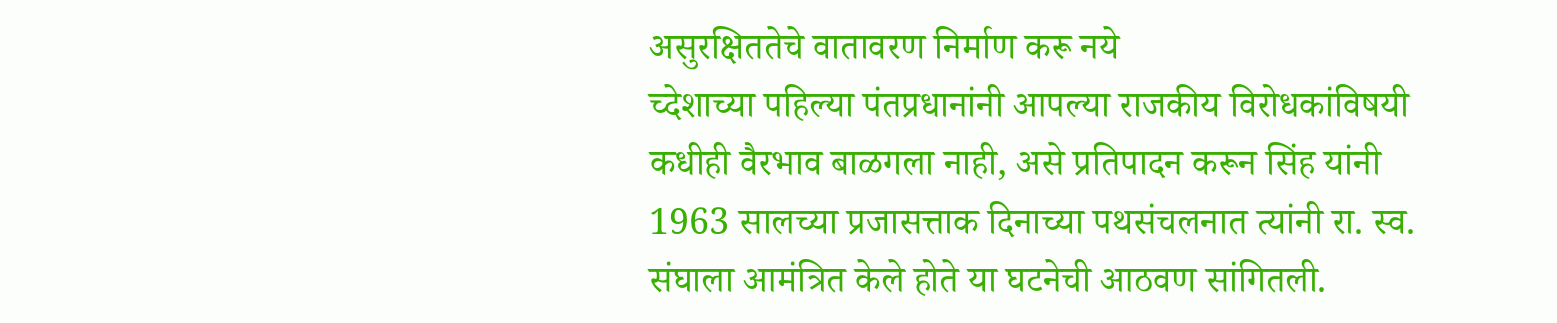असुरक्षिततेचे वातावरण निर्माण करू नये
च्देशाच्या पहिल्या पंतप्रधानांनी आपल्या राजकीय विरोधकांविषयी कधीही वैरभाव बाळगला नाही, असे प्रतिपादन करून सिंह यांनी 1963 सालच्या प्रजासत्ताक दिनाच्या पथसंचलनात त्यांनी रा. स्व. संघाला आमंत्रित केले होते या घटनेची आठवण सांगितली.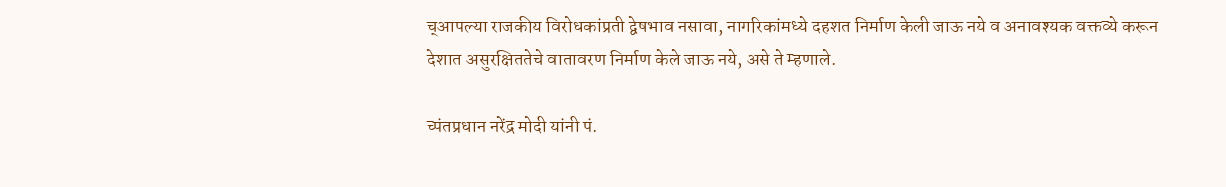च्आपल्या राजकीय विरोधकांप्रती द्वेषभाव नसावा, नागरिकांमध्ये दहशत निर्माण केली जाऊ नये व अनावश्यक वक्तव्ये करून देशात असुरक्षिततेचे वातावरण निर्माण केले जाऊ नये, असे ते म्हणाले.

च्पंतप्रधान नरेंद्र मोदी यांनी पं.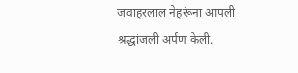जवाहरलाल नेहरूंना आपली श्रद्धांजली अर्पण केली.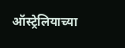ऑस्ट्रेलियाच्या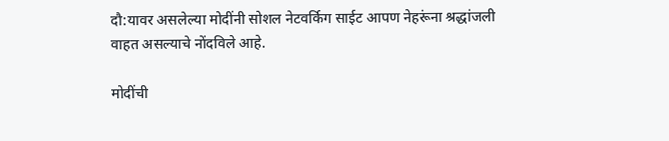दौ:यावर असलेल्या मोदींनी सोशल नेटवर्किग साईट आपण नेहरूंना श्रद्धांजली वाहत असल्याचे नोंदविले आहे.

मोदींची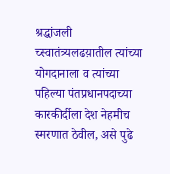श्रद्धांजली
च्स्वातंत्र्यलढय़ातील त्यांच्या योगदानाला व त्यांच्या पहिल्या पंतप्रधानपदाच्या कारकीर्दीला देश नेहमीच स्मरणात ठेवील, असे पुढे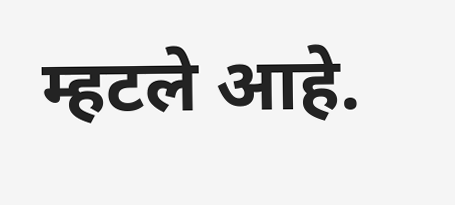म्हटले आहे.